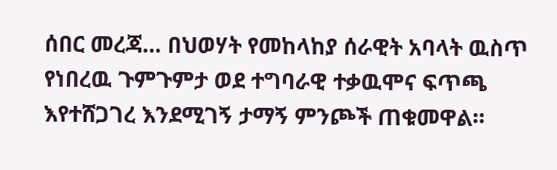ሰበር መረጃ… በህወሃት የመከላከያ ሰራዊት አባላት ዉስጥ የነበረዉ ጉምጉምታ ወደ ተግባራዊ ተቃዉሞና ፍጥጫ እየተሸጋገረ እንደሚገኝ ታማኝ ምንጮች ጠቁመዋል።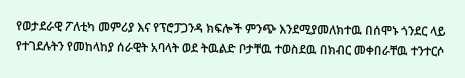የወታደራዊ ፖለቲካ መምሪያ እና የፕሮፓጋንዳ ክፍሎች ምንጭ እንደሚያመለክተዉ በሰሞኑ ጎንደር ላይ የተገደሉትን የመከላከያ ሰራዊት አባላት ወደ ትዉልድ ቦታቸዉ ተወስደዉ በክብር መቀበራቸዉ ተንተርሶ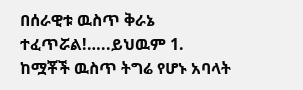በሰራዊቱ ዉስጥ ቅራኔ ተፈጥሯል!…..ይህዉም 1. ከሟቾች ዉስጥ ትግሬ የሆኑ አባላት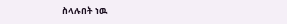ስላሉበት ነዉ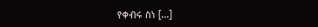የቀብሩ ስነ […]